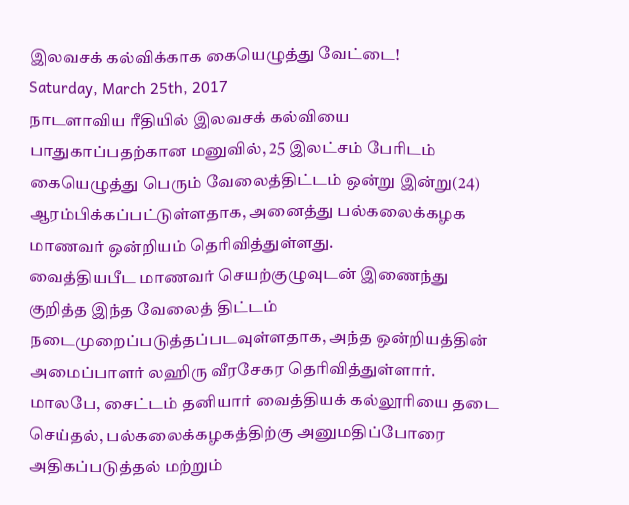இலவசக் கல்விக்காக கையெழுத்து வேட்டை!
Saturday, March 25th, 2017
நாடளாவிய ரீதியில் இலவசக் கல்வியை பாதுகாப்பதற்கான மனுவில், 25 இலட்சம் பேரிடம் கையெழுத்து பெரும் வேலைத்திட்டம் ஒன்று இன்று(24) ஆரம்பிக்கப்பட்டுள்ளதாக, அனைத்து பல்கலைக்கழக மாணவர் ஒன்றியம் தெரிவித்துள்ளது.
வைத்தியபீட மாணவர் செயற்குழுவுடன் இணைந்து குறித்த இந்த வேலைத் திட்டம் நடைமுறைப்படுத்தப்படவுள்ளதாக, அந்த ஒன்றியத்தின் அமைப்பாளர் லஹிரு வீரசேகர தெரிவித்துள்ளார்.
மாலபே, சைட்டம் தனியார் வைத்தியக் கல்லூரியை தடை செய்தல், பல்கலைக்கழகத்திற்கு அனுமதிப்போரை அதிகப்படுத்தல் மற்றும்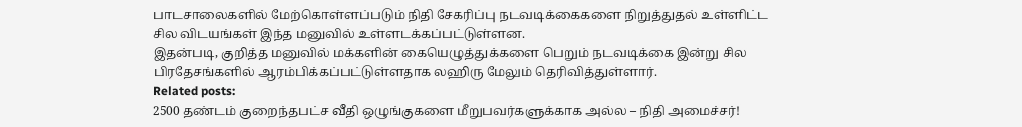பாடசாலைகளில் மேற்கொள்ளப்படும் நிதி சேகரிப்பு நடவடிக்கைகளை நிறுத்துதல் உள்ளிட்ட சில விடயங்கள் இந்த மனுவில் உள்ளடக்கப்பட்டுள்ளன.
இதன்படி, குறித்த மனுவில் மக்களின் கையெழுத்துக்களை பெறும் நடவடிக்கை இன்று சில பிரதேசங்களில் ஆரம்பிக்கப்பட்டுள்ளதாக லஹிரு மேலும் தெரிவித்துள்ளார்.
Related posts:
2500 தண்டம் குறைந்தபட்ச வீதி ஒழுங்குகளை மீறுபவர்களுக்காக அல்ல – நிதி அமைச்சர்!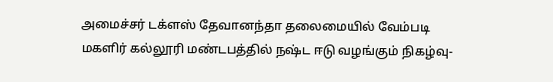அமைச்சர் டக்ளஸ் தேவானந்தா தலைமையில் வேம்படி மகளிர் கல்லூரி மண்டபத்தில் நஷ்ட ஈடு வழங்கும் நிகழ்வு-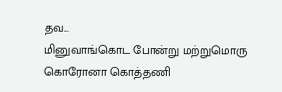தவ...
மினுவாங்கொட போன்று மற்றுமொரு கொரோனா கொத்தணி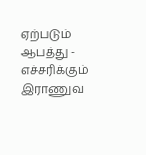ஏற்படும் ஆபத்து - எச்சரிக்கும் இராணுவ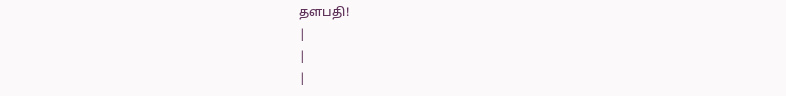தளபதி!
|
|
|